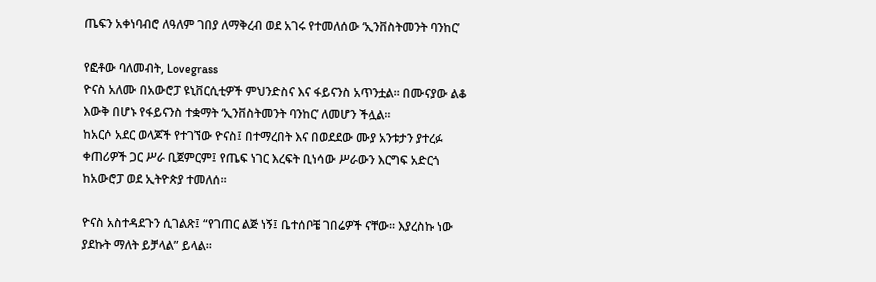ጤፍን አቀነባብሮ ለዓለም ገበያ ለማቅረብ ወደ አገሩ የተመለሰው ‘ኢንቨስትመንት ባንከር’

የፎቶው ባለመብት, Lovegrass
ዮናስ አለሙ በአውሮፓ ዩኒቨርሲቲዎች ምህንድስና እና ፋይናንስ አጥንቷል። በሙናያው ልቆ እውቅ በሆኑ የፋይናንስ ተቋማት ‘ኢንቨስትመንት ባንከር’ ለመሆን ችሏል።
ከአርሶ አደር ወላጆች የተገኘው ዮናስ፤ በተማረበት እና በወደደው ሙያ አንቱታን ያተረፉ ቀጠሪዎች ጋር ሥራ ቢጀምርም፤ የጤፍ ነገር እረፍት ቢነሳው ሥራውን እርግፍ አድርጎ ከአውሮፓ ወደ ኢትዮጵያ ተመለሰ።

ዮናስ አስተዳደጉን ሲገልጽ፤ “የገጠር ልጅ ነኝ፤ ቤተሰቦቼ ገበሬዎች ናቸው። እያረስኩ ነው ያደኩት ማለት ይቻላል” ይላል።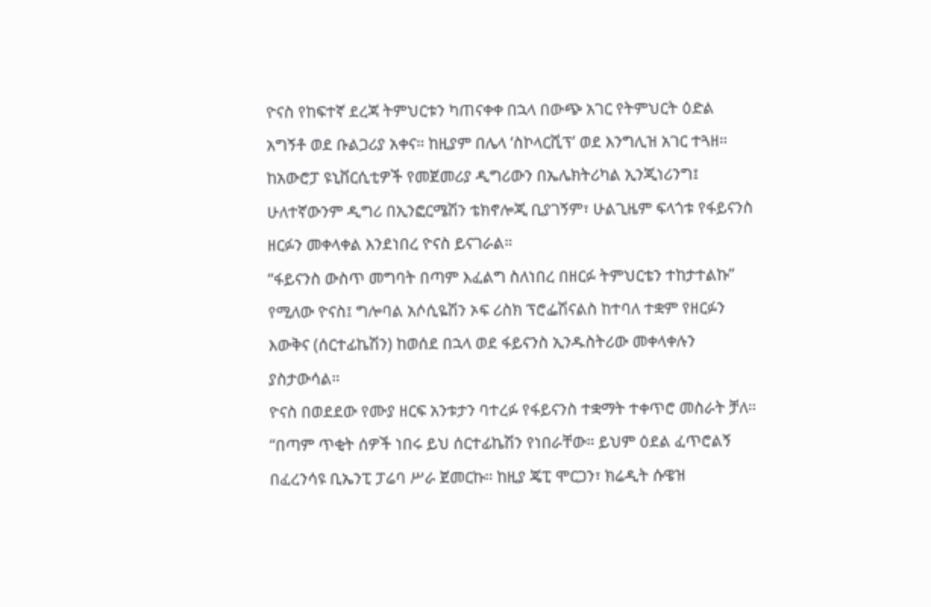ዮናስ የከፍተኛ ደረጃ ትምህርቱን ካጠናቀቀ በኋላ በውጭ አገር የትምህርት ዕድል አግኝቶ ወደ ቡልጋሪያ አቀና። ከዚያም በሌላ ‘ስኮላርሺፕ’ ወደ እንግሊዝ አገር ተጓዘ።
ከአውሮፓ ዩኒቨርሲቲዎች የመጀመሪያ ዲግሪውን በኤሌክትሪካል ኢንጂነሪንግ፤ ሁለተኛውንም ዲግሪ በኢንፎርሜሽን ቴክኖሎጂ ቢያገኝም፣ ሁልጊዜም ፍላጎቱ የፋይናንስ ዘርፉን መቀላቀል እንደነበረ ዮናስ ይናገራል።
“ፋይናንስ ውስጥ መግባት በጣም እፈልግ ስለነበረ በዘርፉ ትምህርቴን ተከታተልኩ” የሚለው ዮናስ፤ ግሎባል አሶሲዬሽን ኦፍ ሪስክ ፕሮፌሽናልስ ከተባለ ተቋም የዘርፉን እውቅና (ሰርተፊኬሽን) ከወሰደ በኋላ ወደ ፋይናንስ ኢንዱስትሪው መቀላቀሉን ያስታውሳል።
ዮናስ በወደደው የሙያ ዘርፍ አንቱታን ባተረፉ የፋይናንስ ተቋማት ተቀጥሮ መስራት ቻለ።
“በጣም ጥቂት ሰዎች ነበሩ ይህ ሰርተፊኬሽን የነበራቸው። ይህም ዕደል ፈጥሮልኝ በፈረንሳዩ ቢኤንፒ ፓሬባ ሥራ ጀመርኩ። ከዚያ ጄፒ ሞርጋን፣ ክሬዲት ሱዌዝ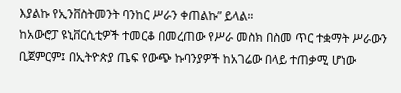እያልኩ የኢንቨስትመንት ባንከር ሥራን ቀጠልኩ” ይላል።
ከአውሮፓ ዩኒቨርሲቲዎች ተመርቆ በመረጠው የሥራ መስክ በስመ ጥር ተቋማት ሥራውን ቢጀምርም፤ በኢትዮጵያ ጤፍ የውጭ ኩባንያዎች ከአገሬው በላይ ተጠቃሚ ሆነው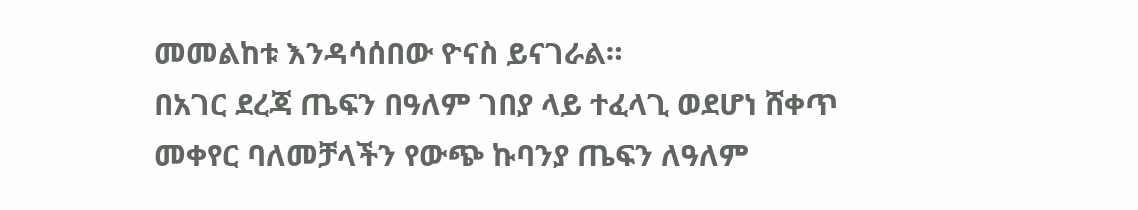መመልከቱ እንዳሳሰበው ዮናስ ይናገራል።
በአገር ደረጃ ጤፍን በዓለም ገበያ ላይ ተፈላጊ ወደሆነ ሸቀጥ መቀየር ባለመቻላችን የውጭ ኩባንያ ጤፍን ለዓለም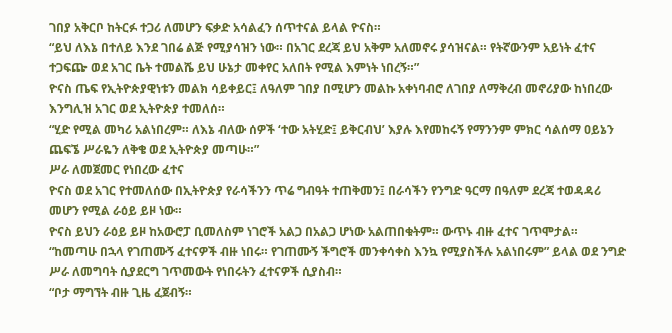ገበያ አቅርቦ ከትርፉ ተጋሪ ለመሆን ፍቃድ አሳልፈን ሰጥተናል ይላል ዮናስ።
“ይህ ለእኔ በተለይ እንደ ገበሬ ልጅ የሚያሳዝን ነው። በአገር ደረጃ ይህ አቅም አለመኖሩ ያሳዝናል። የትኛውንም አይነት ፈተና ተጋፍጬ ወደ አገር ቤት ተመልሼ ይህ ሁኔታ መቀየር አለበት የሚል እምነት ነበረኝ።”
ዮናስ ጤፍ የኢትዮጵያዊነቱን መልክ ሳይቀይር፤ ለዓለም ገበያ በሚሆን መልኩ አቀነባብሮ ለገበያ ለማቅረብ መኖሪያው ከነበረው እንግሊዝ አገር ወደ ኢትዮጵያ ተመለሰ።
“ሂድ የሚል መካሪ አልነበረም። ለእኔ ብለው ሰዎች ‘ተው አትሂድ፤ ይቅርብህ’ እያሉ እየመከሩኝ የማንንም ምክር ሳልሰማ ዐይኔን ጨፍኜ ሥራዬን ለቅቄ ወደ ኢትዮጵያ መጣሁ።”
ሥራ ለመጀመር የነበረው ፈተና
ዮናስ ወደ አገር የተመለሰው በኢትዮጵያ የራሳችንን ጥሬ ግብዓት ተጠቅመን፤ በራሳችን የንግድ ዓርማ በዓለም ደረጃ ተወዳዳሪ መሆን የሚል ራዕይ ይዞ ነው።
ዮናስ ይህን ራዕይ ይዞ ከአውሮፓ ቢመለስም ነገሮች አልጋ በአልጋ ሆነው አልጠበቁትም። ውጥኑ ብዙ ፈተና ገጥሞታል።
“ከመጣሁ በኋላ የገጠሙኝ ፈተናዎች ብዙ ነበሩ። የገጠሙኝ ችግሮች መንቀሳቀስ እንኳ የሚያስችሉ አልነበሩም” ይላል ወደ ንግድ ሥራ ለመግባት ሲያደርግ ገጥመውት የነበሩትን ፈተናዎች ሲያስብ።
“ቦታ ማግኘት ብዙ ጊዜ ፈጀብኝ።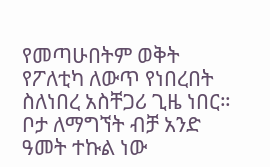የመጣሁበትም ወቅት የፖለቲካ ለውጥ የነበረበት ስለነበረ አስቸጋሪ ጊዜ ነበር። ቦታ ለማግኘት ብቻ አንድ ዓመት ተኩል ነው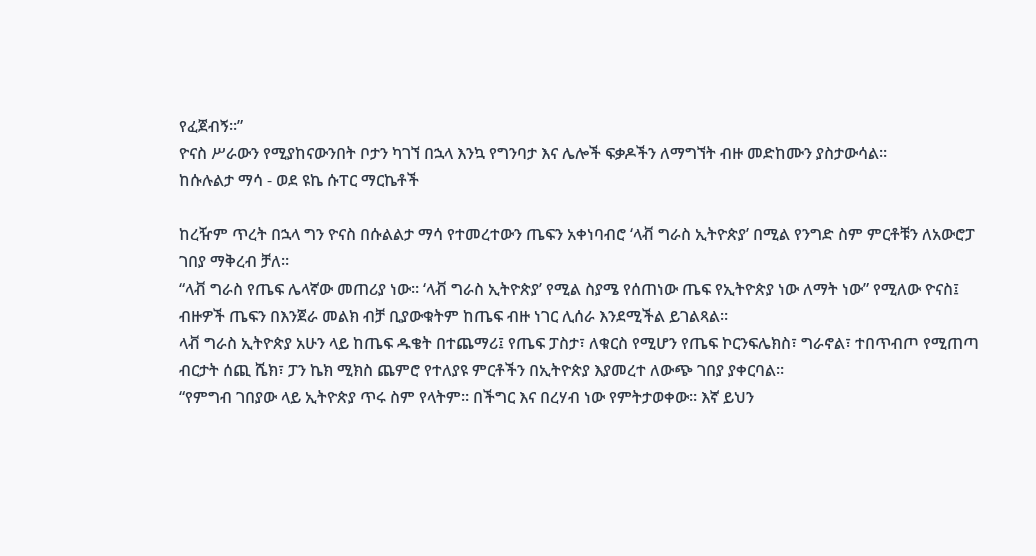የፈጀብኝ።”
ዮናስ ሥራውን የሚያከናውንበት ቦታን ካገኘ በኋላ እንኳ የግንባታ እና ሌሎች ፍቃዶችን ለማግኘት ብዙ መድከሙን ያስታውሳል።
ከሱሉልታ ማሳ - ወደ ዩኬ ሱፐር ማርኬቶች

ከረዥም ጥረት በኋላ ግን ዮናስ በሱልልታ ማሳ የተመረተውን ጤፍን አቀነባብሮ ‘ላቭ ግራስ ኢትዮጵያ’ በሚል የንግድ ስም ምርቶቹን ለአውሮፓ ገበያ ማቅረብ ቻለ።
“ላቭ ግራስ የጤፍ ሌላኛው መጠሪያ ነው። ‘ላቭ ግራስ ኢትዮጵያ’ የሚል ስያሜ የሰጠነው ጤፍ የኢትዮጵያ ነው ለማት ነው” የሚለው ዮናስ፤ ብዙዎች ጤፍን በእንጀራ መልክ ብቻ ቢያውቁትም ከጤፍ ብዙ ነገር ሊሰራ እንደሚችል ይገልጻል።
ላቭ ግራስ ኢትዮጵያ አሁን ላይ ከጤፍ ዱቄት በተጨማሪ፤ የጤፍ ፓስታ፣ ለቁርስ የሚሆን የጤፍ ኮርንፍሌክስ፣ ግራኖል፣ ተበጥብጦ የሚጠጣ ብርታት ሰጪ ሼክ፣ ፓን ኬክ ሚክስ ጨምሮ የተለያዩ ምርቶችን በኢትዮጵያ እያመረተ ለውጭ ገበያ ያቀርባል።
“የምግብ ገበያው ላይ ኢትዮጵያ ጥሩ ስም የላትም። በችግር እና በረሃብ ነው የምትታወቀው። እኛ ይህን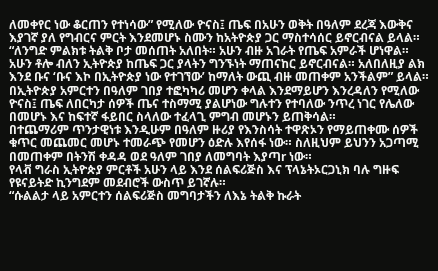ለመቀየር ነው ቆርጠን የተነሳው” የሚለው ዮናስ፤ ጤፍ በአሁን ወቅት በዓለም ደረጃ እውቅና እያገኛ ያለ የግብርና ምርት እንደመሆኑ ስሙን ከአትዮጵያ ጋር ማስተሳሰር ይኖርብናል ይላል።
“ለንግድ ምልክቱ ትልቅ ቦታ መሰጠት አለበት። አሁን ብዙ አገራት የጤፍ አምራች ሆነዋል። አሁን ቶሎ ብለን ኢትዮጵያ ከጤፍ ጋር ያላትን ግንኙነት ማጠናከር ይኖርብናል። አለበለዚያ ልክ እንደ ቡና ‘ቡና እኮ በኢትዮጵያ ነው የተገኘው’ ከማለት ውጪ ብዙ መጠቀም አንችልም” ይላል።
በኢትዮጵያ አምርተን በዓለም ገበያ ተፎካካሪ መሆን ቀላል እንደማይሆን እንረዳለን የሚለው ዮናስ፤ ጤፍ ለበርካታ ሰዎች ጤና ተስማሚ ያልሆነው ግሉተን የተባለው ንጥረ ነገር የሌለው በመሆኑ እና ከፍተኛ ፋይበር ስላለው ተፈላጊ ምግብ መሆኑን ይጠቅሳል።
በተጨማሪም ጥንታዊነቱ እንዲሁም በዓለም ዙሪያ የእንስሳት ተዋጽኦን የማይጠቀሙ ሰዎች ቁጥር መጨመር መሆኑ ተመራጭ የመሆን ዕድሉ እየሰፋ ነው። ስለዚህም ይህንን አጋጣሚ በመጠቀም በትንሽ ቀዳዳ ወደ ዓለም ገበያ ለመግባት እያጣr ነው።
የላቭ ግራስ ኢትዮጵያ ምርቶች አሁን ላይ እንደ ሰልፍሪጅስ እና ፕላኔትኦርጋኒክ ባሉ ግዙፍ የዩናይትድ ኪንግደም መደብሮች ውስጥ ይገኛሉ።
“ሱልልታ ላይ አምርተን ሰልፍሪጅስ መግባታችን ለእኔ ትልቅ ኩራት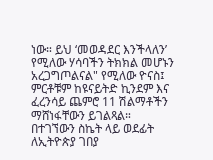ነው። ይህ ‘መወዳደር እንችላለን’ የሚለው ሃሳባችን ትክክል መሆኑን አረጋግጦልናል" የሚለው ዮናስ፤ ምርቶቹም ከዩናይትድ ኪንደም እና ፈረንሳይ ጨምሮ 11 ሽልማቶችን ማሸነፋቸውን ይገልጻል።
በተገኘውን ስኬት ላይ ወደፊት ለኢትዮጵያ ገበያ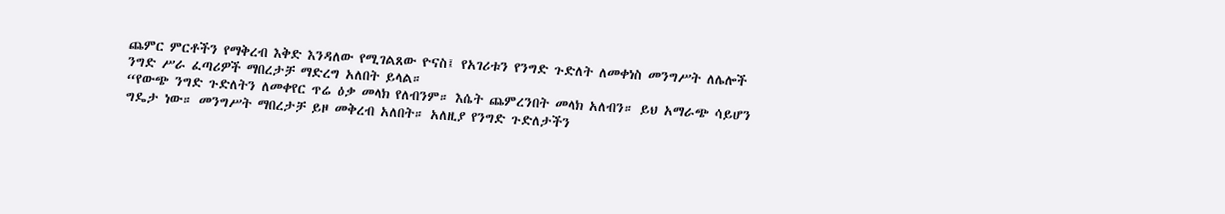ጨምር ምርቶችን የማቅረብ እቅድ እንዳለው የሚገልጸው ዮናስ፤ የአገሪቱን የንግድ ጉድለት ለመቀነስ መንግሥት ለሌሎች ንግድ ሥራ ፈጣሪዎች ማበረታቻ ማድረግ አለበት ይላል።
“የውጭ ንግድ ጉድለትን ለመቀየር ጥሬ ዕቃ መላክ የለብንም። እሴት ጨምረንበት መላክ አለብን። ይህ አማራጭ ሳይሆን ግዴታ ነው። መንግሥት ማበረታቻ ይዞ መቅረብ አለበት። አለዚያ የንግድ ጉድለታችን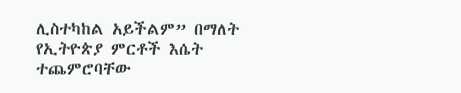ሊስተካከል አይችልም” በማለት የኢትዮጵያ ምርቶች እሴት ተጨምሮባቸው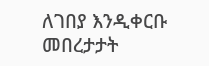ለገበያ እንዲቀርቡ መበረታታት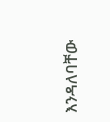እንዳለባቸው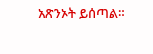አጽንኦት ይሰጣል።